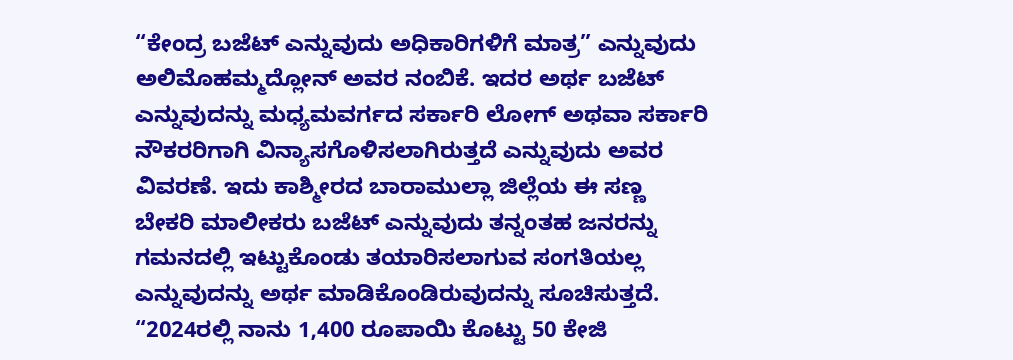“ಕೇಂದ್ರ ಬಜೆಟ್ ಎನ್ನುವುದು ಅಧಿಕಾರಿಗಳಿಗೆ ಮಾತ್ರ” ಎನ್ನುವುದು ಅಲಿಮೊಹಮ್ಮದ್ಲೋನ್ ಅವರ ನಂಬಿಕೆ. ಇದರ ಅರ್ಥ ಬಜೆಟ್ ಎನ್ನುವುದನ್ನು ಮಧ್ಯಮವರ್ಗದ ಸರ್ಕಾರಿ ಲೋಗ್ ಅಥವಾ ಸರ್ಕಾರಿ ನೌಕರರಿಗಾಗಿ ವಿನ್ಯಾಸಗೊಳಿಸಲಾಗಿರುತ್ತದೆ ಎನ್ನುವುದು ಅವರ ವಿವರಣೆ. ಇದು ಕಾಶ್ಮೀರದ ಬಾರಾಮುಲ್ಲಾ ಜಿಲ್ಲೆಯ ಈ ಸಣ್ಣ ಬೇಕರಿ ಮಾಲೀಕರು ಬಜೆಟ್ ಎನ್ನುವುದು ತನ್ನಂತಹ ಜನರನ್ನು ಗಮನದಲ್ಲಿ ಇಟ್ಟುಕೊಂಡು ತಯಾರಿಸಲಾಗುವ ಸಂಗತಿಯಲ್ಲ ಎನ್ನುವುದನ್ನು ಅರ್ಥ ಮಾಡಿಕೊಂಡಿರುವುದನ್ನು ಸೂಚಿಸುತ್ತದೆ.
“2024ರಲ್ಲಿ ನಾನು 1,400 ರೂಪಾಯಿ ಕೊಟ್ಟು 50 ಕೇಜಿ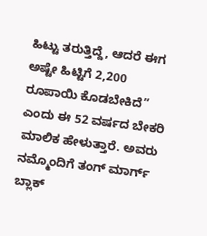ಹಿಟ್ಟು ತರುತ್ತಿದ್ದೆ, ಆದರೆ ಈಗ ಅಷ್ಟೇ ಹಿಟ್ಟಿಗೆ 2,200 ರೂಪಾಯಿ ಕೊಡಬೇಕಿದೆ” ಎಂದು ಈ 52 ವರ್ಷದ ಬೇಕರಿ ಮಾಲಿಕ ಹೇಳುತ್ತಾರೆ. ಅವರು ನಮ್ಮೊಂದಿಗೆ ತಂಗ್ ಮಾರ್ಗ್ ಬ್ಲಾಕ್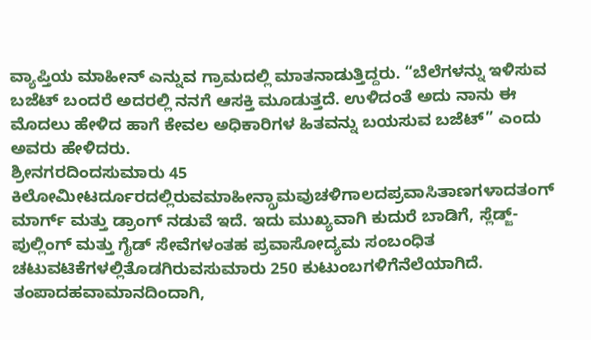ವ್ಯಾಪ್ತಿಯ ಮಾಹೀನ್ ಎನ್ನುವ ಗ್ರಾಮದಲ್ಲಿ ಮಾತನಾಡುತ್ತಿದ್ದರು. “ಬೆಲೆಗಳನ್ನು ಇಳಿಸುವ ಬಜೆಟ್ ಬಂದರೆ ಅದರಲ್ಲಿ ನನಗೆ ಆಸಕ್ತಿ ಮೂಡುತ್ತದೆ. ಉಳಿದಂತೆ ಅದು ನಾನು ಈ ಮೊದಲು ಹೇಳಿದ ಹಾಗೆ ಕೇವಲ ಅಧಿಕಾರಿಗಳ ಹಿತವನ್ನು ಬಯಸುವ ಬಜೆಟ್” ಎಂದು ಅವರು ಹೇಳಿದರು.
ಶ್ರೀನಗರದಿಂದಸುಮಾರು 45 ಕಿಲೋಮೀಟರ್ದೂರದಲ್ಲಿರುವಮಾಹೀನ್ಗ್ರಾಮವುಚಳಿಗಾಲದಪ್ರವಾಸಿತಾಣಗಳಾದತಂಗ್ ಮಾರ್ಗ್ ಮತ್ತು ಡ್ರಾಂಗ್ ನಡುವೆ ಇದೆ. ಇದು ಮುಖ್ಯವಾಗಿ ಕುದುರೆ ಬಾಡಿಗೆ, ಸ್ಲೆಡ್ಜ್-ಪುಲ್ಲಿಂಗ್ ಮತ್ತು ಗೈಡ್ ಸೇವೆಗಳಂತಹ ಪ್ರವಾಸೋದ್ಯಮ ಸಂಬಂಧಿತ ಚಟುವಟಿಕೆಗಳಲ್ಲಿತೊಡಗಿರುವಸುಮಾರು 250 ಕುಟುಂಬಗಳಿಗೆನೆಲೆಯಾಗಿದೆ. ತಂಪಾದಹವಾಮಾನದಿಂದಾಗಿ,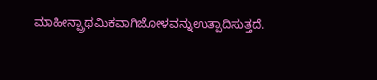ಮಾಹೀನ್ಪ್ರಾಥಮಿಕವಾಗಿಜೋಳವನ್ನುಉತ್ಪಾದಿಸುತ್ತದೆ.